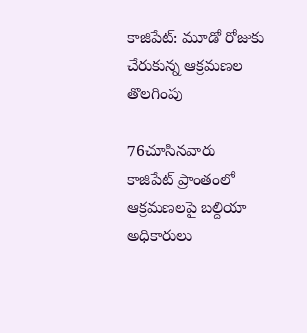కాజిపేట్: మూడో రోజుకు చేరుకున్న ఆక్రమణల తొలగింపు

76చూసినవారు
కాజిపేట్ ప్రాంతంలో ఆక్రమణలపై బల్దియా అధికారులు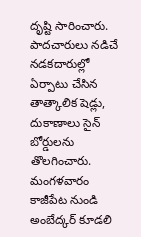దృష్టి సారించారు. పాదచారులు నడిచే నడకదారుల్లో ఏర్పాటు చేసిన తాత్కాలిక షెడ్లు, దుకాణాలు సైన్ బోర్డులను తొలగించారు. మంగళవారం కాజీపేట నుండి అంబేద్కర్ కూడలి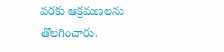వరకు ఆక్రమణలను తొలగించారు.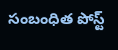సంబంధిత పోస్ట్